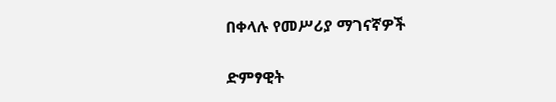በቀላሉ የመሥሪያ ማገናኛዎች

ድምፃዊት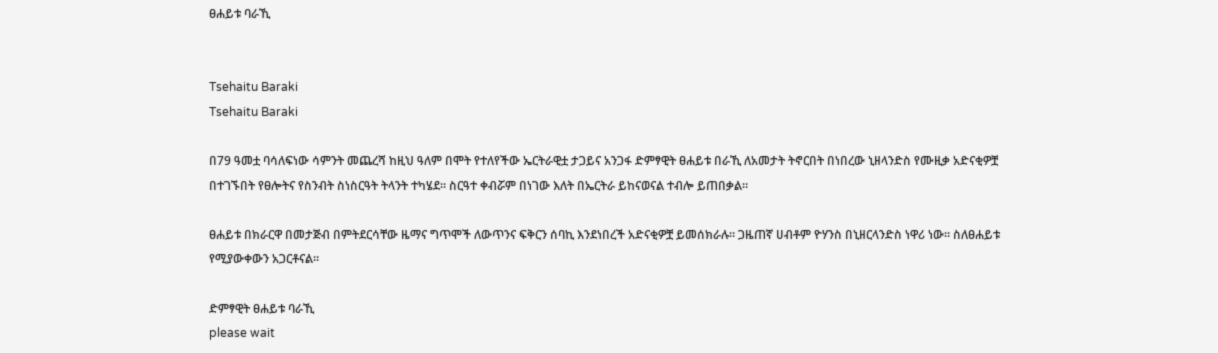ፀሐይቱ ባራኺ


Tsehaitu Baraki
Tsehaitu Baraki

በ79 ዓመቷ ባሳለፍነው ሳምንት መጨረሻ ከዚህ ዓለም በሞት የተለየችው ኤርትራዊቷ ታጋይና አንጋፋ ድምፃዊት ፀሐይቱ በራኺ ለአመታት ትኖርበት በነበረው ኒዘላንድስ የሙዚቃ አድናቂዎቿ በተገኙበት የፀሎትና የስንብት ስነስርዓት ትላንት ተካሄደ። ስርዓተ ቀብሯም በነገው እለት በኤርትራ ይከናወናል ተብሎ ይጠበቃል።

ፀሐይቱ በክራርዋ በመታጅብ በምትደርሳቸው ዜማና ግጥሞች ለውጥንና ፍቅርን ሰባኪ እንደነበረች አድናቂዎቿ ይመሰክራሉ። ጋዜጠኛ ሀብቶም ዮሃንስ በኒዘርላንድስ ነዋሪ ነው። ስለፀሐይቱ የሚያውቀውን አጋርቶናል።

ድምፃዊት ፀሐይቱ ባራኺ
please wait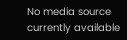No media source currently available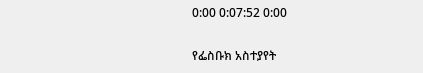0:00 0:07:52 0:00

የፌስቡክ አስተያየት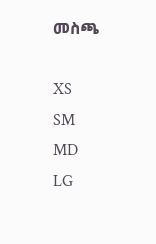መስጫ

XS
SM
MD
LG